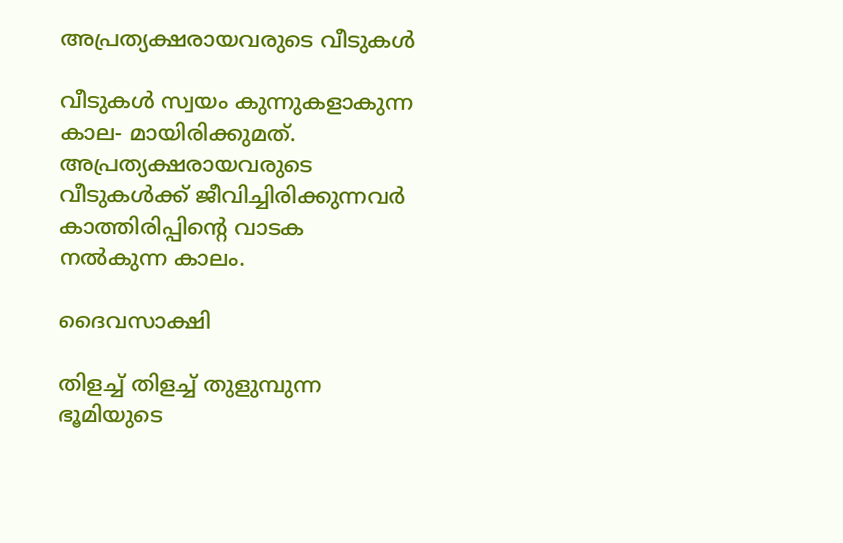അപ്രത്യക്ഷരായവരുടെ വീടുകൾ

വീടുകൾ സ്വയം കുന്നുകളാകുന്ന കാല- മായിരിക്കുമത്. അപ്രത്യക്ഷരായവരുടെ വീടുകൾക്ക് ജീവിച്ചിരിക്കുന്നവർ കാത്തിരിപ്പിൻ്റെ വാടക നൽകുന്ന കാലം.

ദൈവസാക്ഷി

തിളച്ച് തിളച്ച് തുളുമ്പുന്ന ഭൂമിയുടെ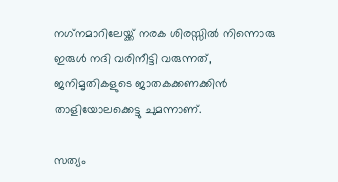നഗ്‌നമാറിലേയ്ക്ക് നരക ശിരസ്സിൽ നിന്നൊരു ഇരുൾ നദി വരിനീട്ടി വരുന്നത്, ജനിമൃതികളുടെ ജാതകക്കണക്കിൻ താളിയോലക്കെട്ടു ചുമന്നാണ്.

സത്യം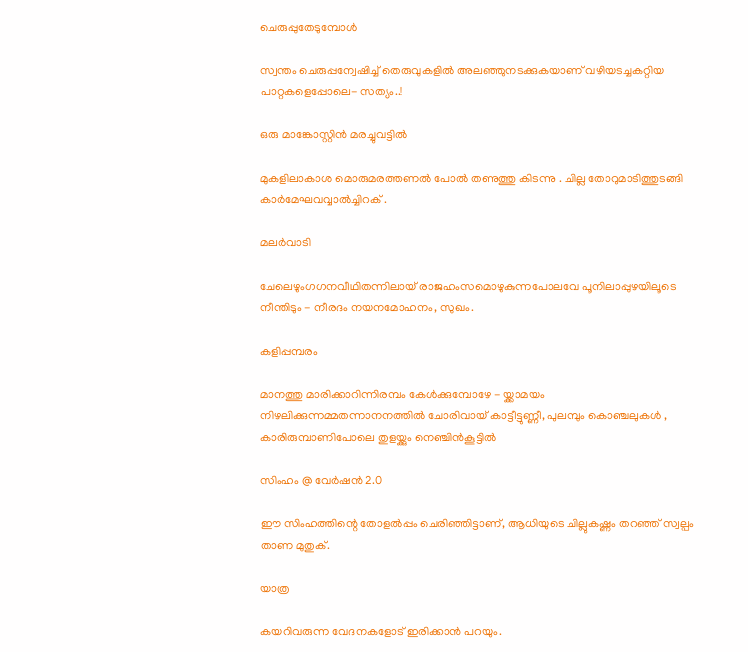ചെരുപ്പുതേടുമ്പോൾ

സ്വന്തം ചെരുപ്പന്വേഷിച്ച് തെരുവുകളിൽ അലഞ്ഞുനടക്കുകയാണ് വഴിയടച്ചകറ്റിയ പാറ്റകളെപ്പോലെ- സത്യം..!

ഒരു മാങ്കോസ്റ്റിൻ മരച്ചുവട്ടിൽ

മുകളിലാകാശ മൊരുമരത്തണൽ പോൽ തണുത്തു കിടന്നു . ചില്ല തോറുമാടിത്തുടങ്ങി കാർമേഘവവ്വാൽച്ചിറക് .

മലർവാടി

ചേലെഴുംഗഗനവീഥിതന്നിലായ് രാജഹംസമൊഴുകുന്നപോലവേ പൂനിലാപ്പുഴയിലൂടെ നീന്തിടും - നീരദം നയനമോഹനം, സുഖം.

കളിപ്പമ്പരം

മാനത്തു മാരിക്കാറിന്നിരമ്പം കേൾക്കുമ്പോഴേ - യ്ക്കാമയം നിഴലിക്കുന്നമ്മതന്നാനനത്തിൽ ചോരിവായ് കാട്ടീട്ടുണ്ണീ, പുലമ്പും കൊഞ്ചലുകൾ , കാരിരുമ്പാണിപോലെ തുളയ്ക്കും നെഞ്ചിൻകൂട്ടിൽ

സിംഹം @ വേർഷൻ 2.0

ഈ സിംഹത്തിന്റെ തോളൽപ്പം ചെരിഞ്ഞിട്ടാണ്, ആധിയുടെ ചില്ലുകഷ്ണം തറഞ്ഞ് സ്വല്പം താണ മുതുക്.

യാത്ര

കയറിവരുന്ന വേദനകളോട് ഇരിക്കാൻ പറയും.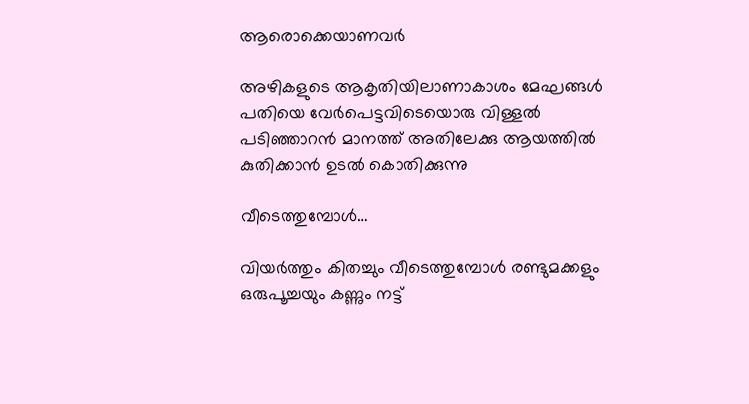ആരൊക്കെയാണവർ

അഴികളുടെ ആകൃതിയിലാണാകാശം മേഘങ്ങൾ പതിയെ വേർപെട്ടവിടെയൊരു വിള്ളൽ പടിഞ്ഞാറൻ മാനത്ത് അതിലേക്കു ആയത്തിൽ കുതിക്കാൻ ഉടൽ കൊതിക്കുന്നു

വീടെത്തുമ്പോൾ…

വിയർത്തും കിതച്ചും വീടെത്തുമ്പോൾ രണ്ടുമക്കളും ഒരുപൂച്ചയും കണ്ണും നട്ട്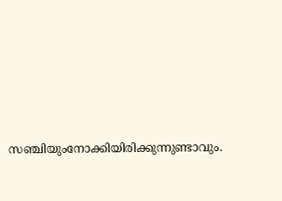സഞ്ചിയുംനോക്കിയിരിക്കുന്നുണ്ടാവും.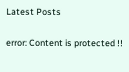Latest Posts

error: Content is protected !!